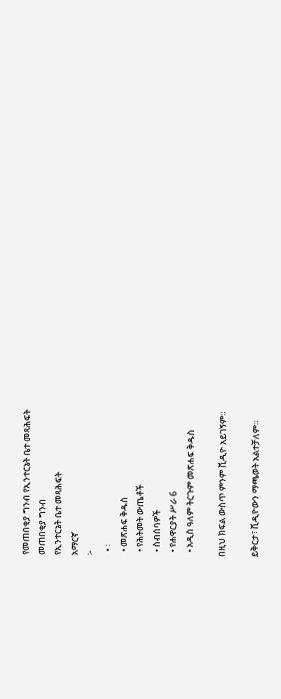የመጠበቂያ ግንብ የኢንተርኔት ቤተ መጻሕፍት
መጠበቂያ ግንብ
የኢንተርኔት ቤተ መጻሕፍት
አማርኛ
፦
  • ፡
  • መጽሐፍ ቅዱስ
  • የሕትመት ውጤቶች
  • ስብሰባዎች
  • የሐዋርያት ሥራ 6
  • አዲስ ዓለም ትርጉም መጽሐፍ ቅዱስ

በዚህ ክፍል ውስጥ ምንም ቪዲዮ አይገኝም።

ይቅርታ፣ ቪዲዮውን ማጫወት አልተቻለም።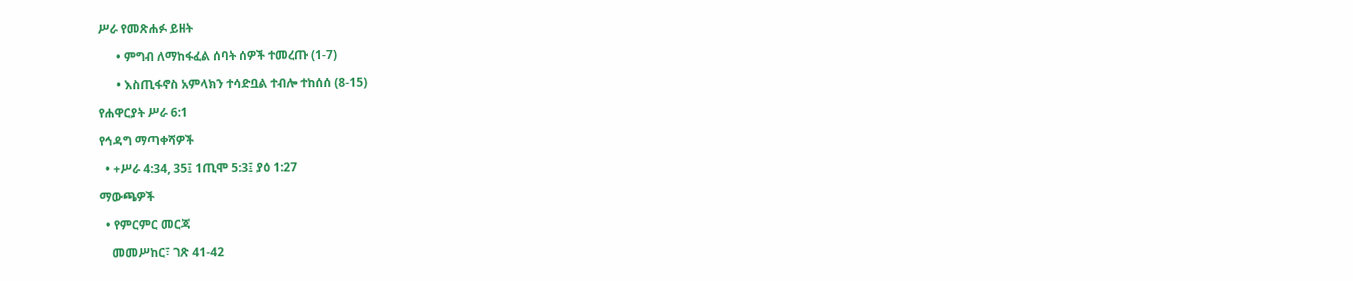ሥራ የመጽሐፉ ይዘት

      • ምግብ ለማከፋፈል ሰባት ሰዎች ተመረጡ (1-7)

      • እስጢፋኖስ አምላክን ተሳድቧል ተብሎ ተከሰሰ (8-15)

የሐዋርያት ሥራ 6:1

የኅዳግ ማጣቀሻዎች

  • +ሥራ 4:34, 35፤ 1ጢሞ 5:3፤ ያዕ 1:27

ማውጫዎች

  • የምርምር መርጃ

    መመሥከር፣ ገጽ 41-42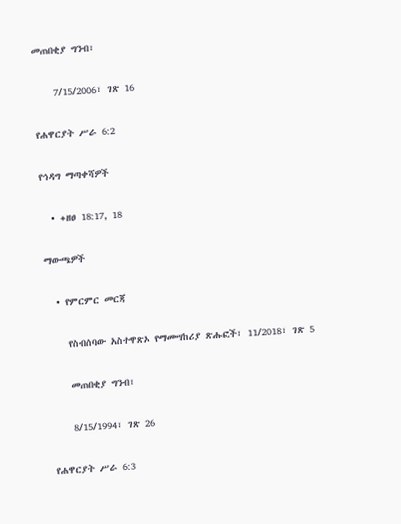መጠበቂያ ግንብ፣

    7/15/2006፣ ገጽ 16

የሐዋርያት ሥራ 6:2

የኅዳግ ማጣቀሻዎች

  • +ዘፀ 18:17, 18

ማውጫዎች

  • የምርምር መርጃ

    የስብሰባው አስተዋጽኦ የማመሣከሪያ ጽሑፎች፣ 11/2018፣ ገጽ 5

    መጠበቂያ ግንብ፣

    8/15/1994፣ ገጽ 26

የሐዋርያት ሥራ 6:3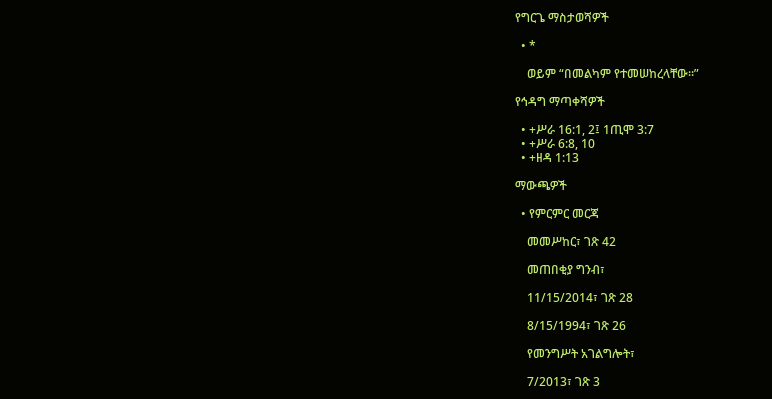የግርጌ ማስታወሻዎች

  • *

    ወይም “በመልካም የተመሠከረላቸው።”

የኅዳግ ማጣቀሻዎች

  • +ሥራ 16:1, 2፤ 1ጢሞ 3:7
  • +ሥራ 6:8, 10
  • +ዘዳ 1:13

ማውጫዎች

  • የምርምር መርጃ

    መመሥከር፣ ገጽ 42

    መጠበቂያ ግንብ፣

    11/15/2014፣ ገጽ 28

    8/15/1994፣ ገጽ 26

    የመንግሥት አገልግሎት፣

    7/2013፣ ገጽ 3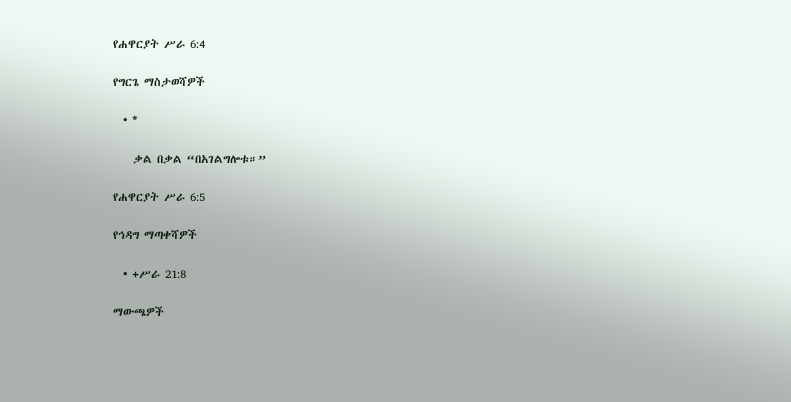የሐዋርያት ሥራ 6:4

የግርጌ ማስታወሻዎች

  • *

    ቃል በቃል “በአገልግሎቱ።”

የሐዋርያት ሥራ 6:5

የኅዳግ ማጣቀሻዎች

  • +ሥራ 21:8

ማውጫዎች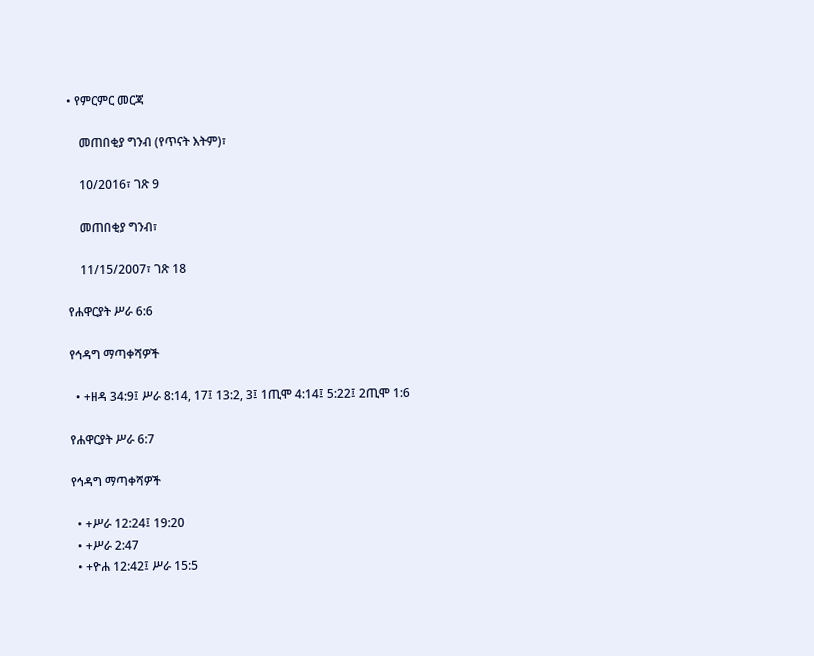• የምርምር መርጃ

    መጠበቂያ ግንብ (የጥናት እትም)፣

    10/2016፣ ገጽ 9

    መጠበቂያ ግንብ፣

    11/15/2007፣ ገጽ 18

የሐዋርያት ሥራ 6:6

የኅዳግ ማጣቀሻዎች

  • +ዘዳ 34:9፤ ሥራ 8:14, 17፤ 13:2, 3፤ 1ጢሞ 4:14፤ 5:22፤ 2ጢሞ 1:6

የሐዋርያት ሥራ 6:7

የኅዳግ ማጣቀሻዎች

  • +ሥራ 12:24፤ 19:20
  • +ሥራ 2:47
  • +ዮሐ 12:42፤ ሥራ 15:5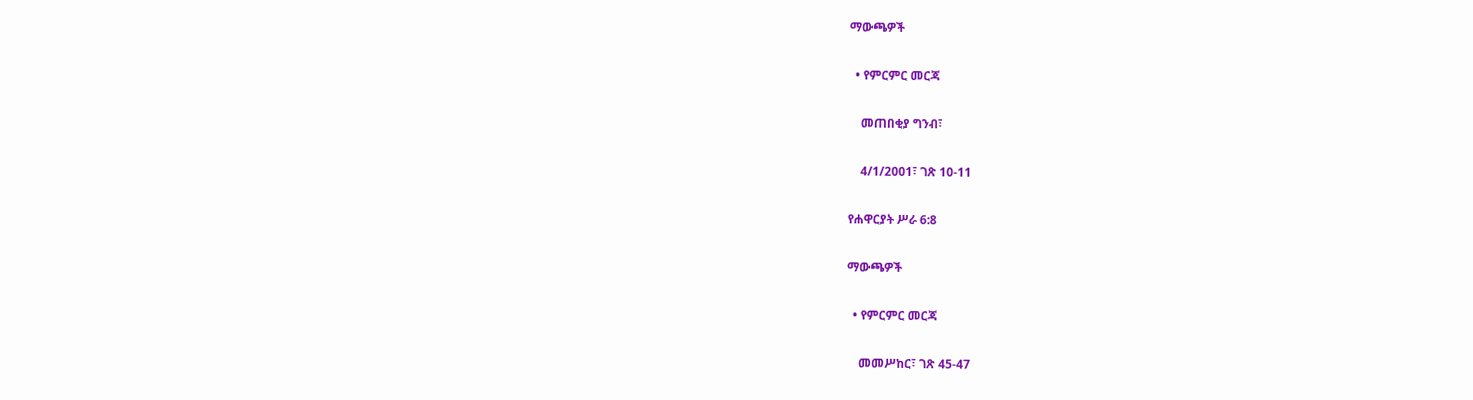ማውጫዎች

  • የምርምር መርጃ

    መጠበቂያ ግንብ፣

    4/1/2001፣ ገጽ 10-11

የሐዋርያት ሥራ 6:8

ማውጫዎች

  • የምርምር መርጃ

    መመሥከር፣ ገጽ 45-47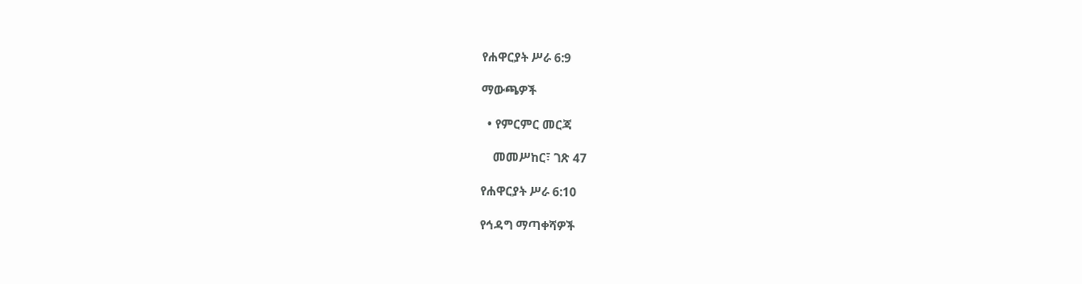የሐዋርያት ሥራ 6:9

ማውጫዎች

  • የምርምር መርጃ

    መመሥከር፣ ገጽ 47

የሐዋርያት ሥራ 6:10

የኅዳግ ማጣቀሻዎች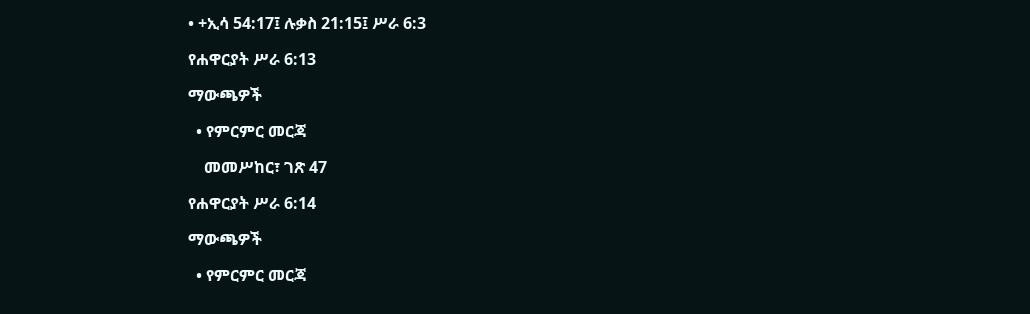• +ኢሳ 54:17፤ ሉቃስ 21:15፤ ሥራ 6:3

የሐዋርያት ሥራ 6:13

ማውጫዎች

  • የምርምር መርጃ

    መመሥከር፣ ገጽ 47

የሐዋርያት ሥራ 6:14

ማውጫዎች

  • የምርምር መርጃ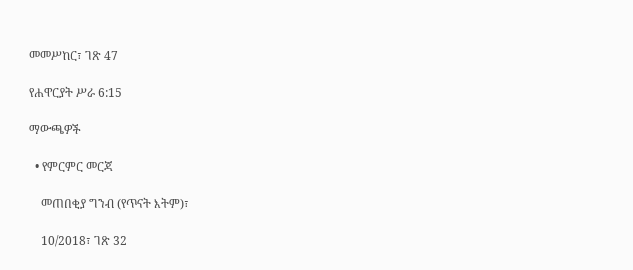መመሥከር፣ ገጽ 47

የሐዋርያት ሥራ 6:15

ማውጫዎች

  • የምርምር መርጃ

    መጠበቂያ ግንብ (የጥናት እትም)፣

    10/2018፣ ገጽ 32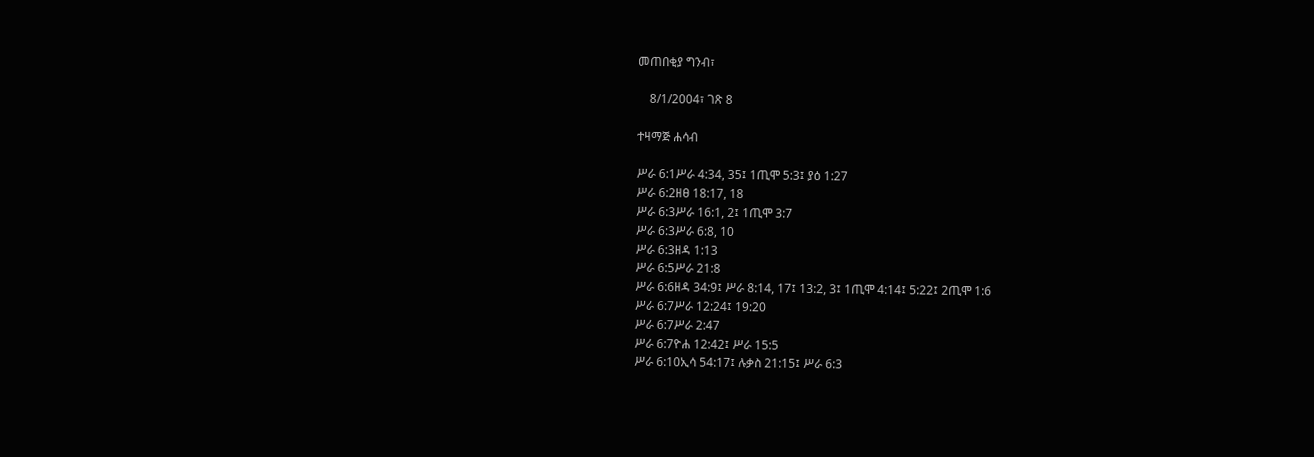መጠበቂያ ግንብ፣

    8/1/2004፣ ገጽ 8

ተዛማጅ ሐሳብ

ሥራ 6:1ሥራ 4:34, 35፤ 1ጢሞ 5:3፤ ያዕ 1:27
ሥራ 6:2ዘፀ 18:17, 18
ሥራ 6:3ሥራ 16:1, 2፤ 1ጢሞ 3:7
ሥራ 6:3ሥራ 6:8, 10
ሥራ 6:3ዘዳ 1:13
ሥራ 6:5ሥራ 21:8
ሥራ 6:6ዘዳ 34:9፤ ሥራ 8:14, 17፤ 13:2, 3፤ 1ጢሞ 4:14፤ 5:22፤ 2ጢሞ 1:6
ሥራ 6:7ሥራ 12:24፤ 19:20
ሥራ 6:7ሥራ 2:47
ሥራ 6:7ዮሐ 12:42፤ ሥራ 15:5
ሥራ 6:10ኢሳ 54:17፤ ሉቃስ 21:15፤ ሥራ 6:3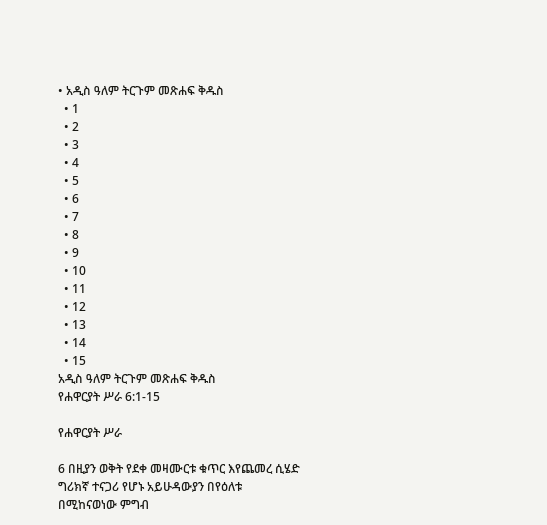• አዲስ ዓለም ትርጉም መጽሐፍ ቅዱስ
  • 1
  • 2
  • 3
  • 4
  • 5
  • 6
  • 7
  • 8
  • 9
  • 10
  • 11
  • 12
  • 13
  • 14
  • 15
አዲስ ዓለም ትርጉም መጽሐፍ ቅዱስ
የሐዋርያት ሥራ 6:1-15

የሐዋርያት ሥራ

6 በዚያን ወቅት የደቀ መዛሙርቱ ቁጥር እየጨመረ ሲሄድ ግሪክኛ ተናጋሪ የሆኑ አይሁዳውያን በየዕለቱ በሚከናወነው ምግብ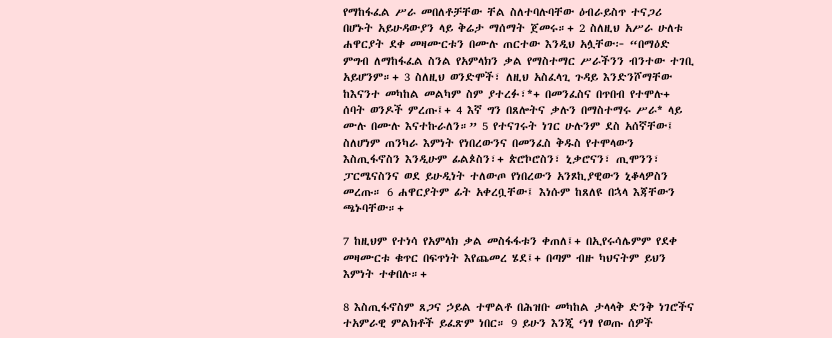የማከፋፈል ሥራ መበለቶቻቸው ቸል ስለተባሉባቸው ዕብራይስጥ ተናጋሪ በሆኑት አይሁዳውያን ላይ ቅሬታ ማሰማት ጀመሩ።+ 2 ስለዚህ አሥራ ሁለቱ ሐዋርያት ደቀ መዛሙርቱን በሙሉ ጠርተው እንዲህ አሏቸው፦ “በማዕድ ምግብ ለማከፋፈል ስንል የአምላክን ቃል የማስተማር ሥራችንን ብንተው ተገቢ አይሆንም።+ 3 ስለዚህ ወንድሞች፣ ለዚህ አስፈላጊ ጉዳይ እንድንሾማቸው ከእናንተ መካከል መልካም ስም ያተረፉ፣*+ በመንፈስና በጥበብ የተሞሉ+ ሰባት ወንዶች ምረጡ፤+ 4 እኛ ግን በጸሎትና ቃሉን በማስተማሩ ሥራ* ላይ ሙሉ በሙሉ እናተኩራለን።” 5 የተናገሩት ነገር ሁሉንም ደስ አሰኛቸው፤ ስለሆነም ጠንካራ እምነት የነበረውንና በመንፈስ ቅዱስ የተሞላውን እስጢፋኖስን እንዲሁም ፊልጶስን፣+ ጵሮኮሮስን፣ ኒቃሮናን፣ ጢሞንን፣ ፓርሜናስንና ወደ ይሁዲነት ተለውጦ የነበረውን አንጾኪያዊውን ኒቆላዎስን መረጡ። 6 ሐዋርያትም ፊት አቀረቧቸው፤ እነሱም ከጸለዩ በኋላ እጃቸውን ጫኑባቸው።+

7 ከዚህም የተነሳ የአምላክ ቃል መስፋፋቱን ቀጠለ፤+ በኢየሩሳሌምም የደቀ መዛሙርቱ ቁጥር በፍጥነት እየጨመረ ሄደ፤+ በጣም ብዙ ካህናትም ይህን እምነት ተቀበሉ።+

8 እስጢፋኖስም ጸጋና ኃይል ተሞልቶ በሕዝቡ መካከል ታላላቅ ድንቅ ነገሮችና ተአምራዊ ምልክቶች ይፈጽም ነበር። 9 ይሁን እንጂ ‘ነፃ የወጡ ሰዎች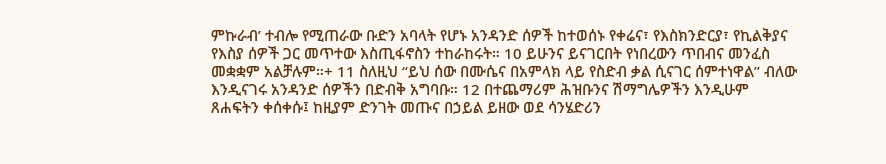ምኩራብ’ ተብሎ የሚጠራው ቡድን አባላት የሆኑ አንዳንድ ሰዎች ከተወሰኑ የቀሬና፣ የእስክንድርያ፣ የኪልቅያና የእስያ ሰዎች ጋር መጥተው እስጢፋኖስን ተከራከሩት። 10 ይሁንና ይናገርበት የነበረውን ጥበብና መንፈስ መቋቋም አልቻሉም።+ 11 ስለዚህ “ይህ ሰው በሙሴና በአምላክ ላይ የስድብ ቃል ሲናገር ሰምተነዋል” ብለው እንዲናገሩ አንዳንድ ሰዎችን በድብቅ አግባቡ። 12 በተጨማሪም ሕዝቡንና ሽማግሌዎችን እንዲሁም ጸሐፍትን ቀሰቀሱ፤ ከዚያም ድንገት መጡና በኃይል ይዘው ወደ ሳንሄድሪን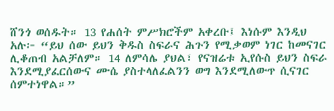ሸንጎ ወሰዱት። 13 የሐሰት ምሥክሮችም አቀረቡ፤ እነሱም እንዲህ አሉ፦ “ይህ ሰው ይህን ቅዱስ ስፍራና ሕጉን የሚቃወም ነገር ከመናገር ሊቆጠብ አልቻለም። 14 ለምሳሌ ያህል፣ የናዝሬቱ ኢየሱስ ይህን ስፍራ እንደሚያፈርሰውና ሙሴ ያስተላለፈልንን ወግ እንደሚለውጥ ሲናገር ሰምተነዋል።”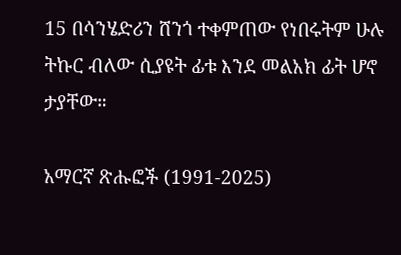15 በሳንሄድሪን ሸንጎ ተቀምጠው የነበሩትም ሁሉ ትኩር ብለው ሲያዩት ፊቱ እንደ መልአክ ፊት ሆኖ ታያቸው።

አማርኛ ጽሑፎች (1991-2025)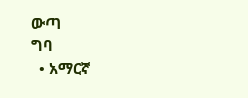ውጣ
ግባ
  • አማርኛ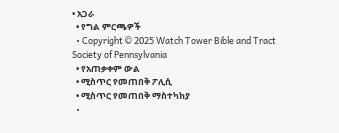• አጋራ
  • የግል ምርጫዎች
  • Copyright © 2025 Watch Tower Bible and Tract Society of Pennsylvania
  • የአጠቃቀም ውል
  • ሚስጥር የመጠበቅ ፖሊሲ
  • ሚስጥር የመጠበቅ ማስተካከያ
  •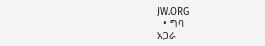JW.ORG
  • ግባ
አጋራ